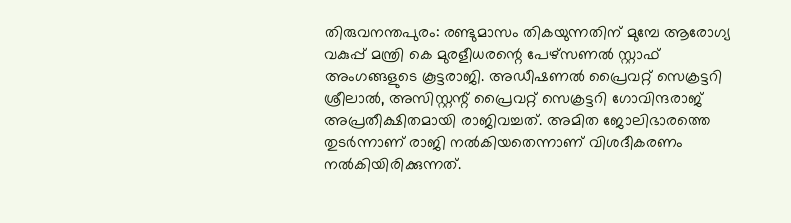തിരുവനന്തപുരം: രണ്ടുമാസം തികയുന്നതിന് മുമ്പേ ആരോഗ്യ വകുപ്പ് മന്ത്രി കെ മുരളീധരന്റെ പേഴ്സണൽ സ്റ്റാഫ് അംഗങ്ങളുടെ കൂട്ടരാജി. അഡീഷണൽ പ്രൈവറ്റ് സെക്രട്ടറി ശ്രീലാൽ, അസിസ്റ്റന്റ് പ്രൈവറ്റ് സെക്രട്ടറി ഗോവിന്ദരാജ് അപ്രതീക്ഷിതമായി രാജിവച്ചത്. അമിത ജോലിഭാരത്തെ തുടർന്നാണ് രാജി നൽകിയതെന്നാണ് വിശദീകരണം നൽകിയിരിക്കുന്നത്.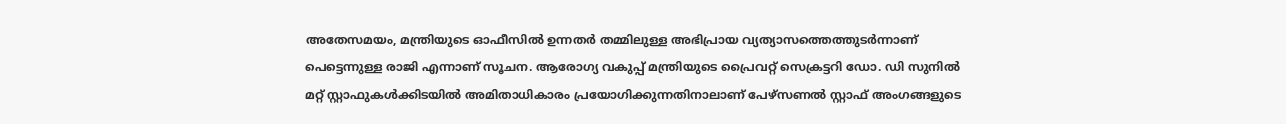അതേസമയം, മന്ത്രിയുടെ ഓഫീസിൽ ഉന്നതർ തമ്മിലുള്ള അഭിപ്രായ വ്യത്യാസത്തെത്തുടർന്നാണ് പെട്ടെന്നുള്ള രാജി എന്നാണ് സൂചന. ആരോഗ്യ വകുപ്പ് മന്ത്രിയുടെ പ്രൈവറ്റ് സെക്രട്ടറി ഡോ. ഡി സുനിൽ മറ്റ് സ്റ്റാഫുകൾക്കിടയിൽ അമിതാധികാരം പ്രയോഗിക്കുന്നതിനാലാണ് പേഴ്സണൽ സ്റ്റാഫ് അംഗങ്ങളുടെ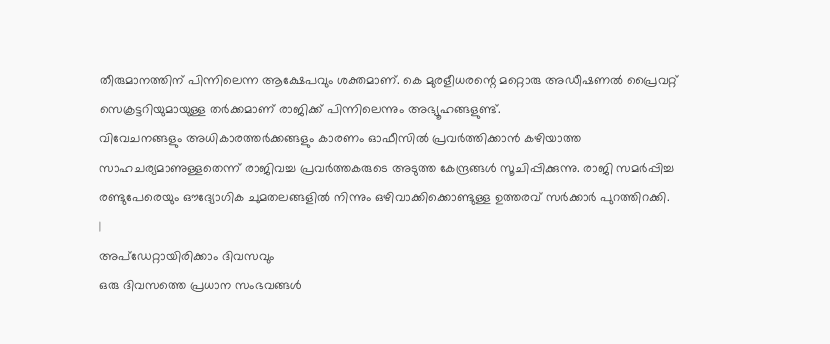തീരുമാനത്തിന് പിന്നിലെന്ന ആക്ഷേപവും ശക്തമാണ്. കെ മുരളീധരന്റെ മറ്റൊരു അഡീഷണൽ പ്രൈവറ്റ് സെക്രട്ടറിയുമായുള്ള തർക്കമാണ് രാജിക്ക് പിന്നിലെന്നും അഭ്യൂഹങ്ങളുണ്ട്.
വിവേചനങ്ങളും അധികാരത്തർക്കങ്ങളും കാരണം ഓഫീസിൽ പ്രവർത്തിക്കാൻ കഴിയാത്ത സാഹചര്യമാണുള്ളതെന്ന് രാജിവച്ച പ്രവർത്തകരുടെ അടുത്ത കേന്ദ്രങ്ങൾ സൂചിപ്പിക്കുന്നു. രാജി സമർപ്പിച്ച രണ്ടുപേരെയും ഔദ്യോഗിക ചുമതലങ്ങളിൽ നിന്നും ഒഴിവാക്കിക്കൊണ്ടുള്ള ഉത്തരവ് സർക്കാർ പുറത്തിറക്കി.
|
അപ്ഡേറ്റായിരിക്കാം ദിവസവും
ഒരു ദിവസത്തെ പ്രധാന സംഭവങ്ങൾ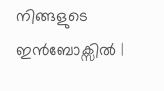നിങ്ങളുടെ ഇൻബോക്സിൽ |